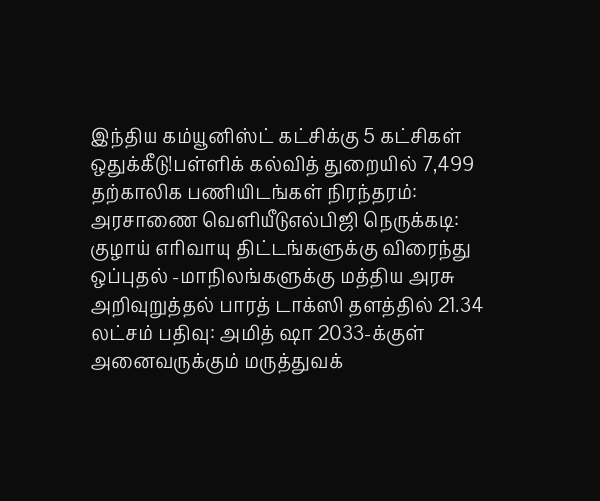இந்திய கம்யூனிஸ்ட் கட்சிக்கு 5 கட்சிகள் ஒதுக்கீடு!பள்ளிக் கல்வித் துறையில் 7,499 தற்காலிக பணியிடங்கள் நிரந்தரம்: அரசாணை வெளியீடுஎல்பிஜி நெருக்கடி: குழாய் எரிவாயு திட்டங்களுக்கு விரைந்து ஒப்புதல் -மாநிலங்களுக்கு மத்திய அரசு அறிவுறுத்தல் பாரத் டாக்ஸி தளத்தில் 21.34 லட்சம் பதிவு: அமித் ஷா 2033-க்குள் அனைவருக்கும் மருத்துவக்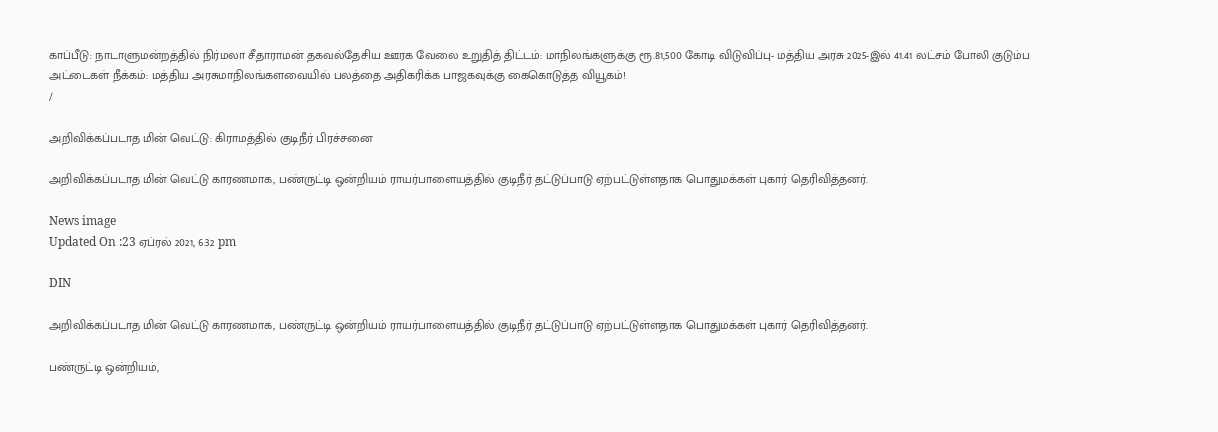காப்பீடு: நாடாளுமன்றத்தில் நிர்மலா சீதாராமன் தகவல்தேசிய ஊரக வேலை உறுதித் திட்டம்: மாநிலங்களுக்கு ரூ.81,500 கோடி விடுவிப்பு- மத்திய அரசு 2025-இல் 41.41 லட்சம் போலி குடும்ப அட்டைகள் நீக்கம்: மத்திய அரசுமாநிலங்களவையில் பலத்தை அதிகரிக்க பாஜகவுக்கு கைகொடுத்த வியூகம்!
/

அறிவிக்கப்படாத மின் வெட்டு: கிராமத்தில் குடிநீர் பிரச்சனை

அறிவிக்கப்படாத மின் வெட்டு காரணமாக, பண்ருட்டி ஒன்றியம் ராயர்பாளையத்தில் குடிநீர் தட்டுப்பாடு ஏற்பட்டுள்ளதாக பொதுமக்கள் புகார் தெரிவித்தனர்.

News image
Updated On :23 ஏப்ரல் 2021, 6:32 pm

DIN

அறிவிக்கப்படாத மின் வெட்டு காரணமாக, பண்ருட்டி ஒன்றியம் ராயர்பாளையத்தில் குடிநீர் தட்டுப்பாடு ஏற்பட்டுள்ளதாக பொதுமக்கள் புகார் தெரிவித்தனர்.

பண்ருட்டி ஒன்றியம்,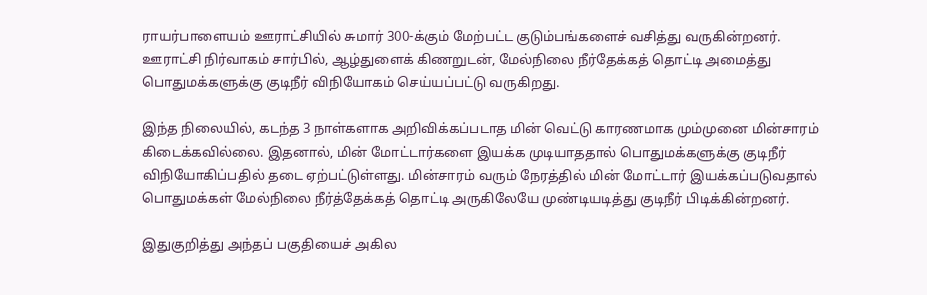ராயர்பாளையம் ஊராட்சியில் சுமார் 300-க்கும் மேற்பட்ட குடும்பங்களைச் வசித்து வருகின்றனர். ஊராட்சி நிர்வாகம் சார்பில், ஆழ்துளைக் கிணறுடன், மேல்நிலை நீர்தேக்கத் தொட்டி அமைத்து பொதுமக்களுக்கு குடிநீர் விநியோகம் செய்யப்பட்டு வருகிறது.

இந்த நிலையில், கடந்த 3 நாள்களாக அறிவிக்கப்படாத மின் வெட்டு காரணமாக மும்முனை மின்சாரம் கிடைக்கவில்லை. இதனால், மின் மோட்டார்களை இயக்க முடியாததால் பொதுமக்களுக்கு குடிநீர் விநியோகிப்பதில் தடை ஏற்பட்டுள்ளது. மின்சாரம் வரும் நேரத்தில் மின் மோட்டார் இயக்கப்படுவதால் பொதுமக்கள் மேல்நிலை நீர்த்தேக்கத் தொட்டி அருகிலேயே முண்டியடித்து குடிநீர் பிடிக்கின்றனர்.

இதுகுறித்து அந்தப் பகுதியைச் அகில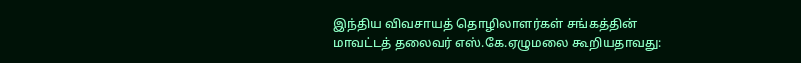இந்திய விவசாயத் தொழிலாளர்கள் சங்கத்தின் மாவட்டத் தலைவர் எஸ்.கே.ஏழுமலை கூறியதாவது: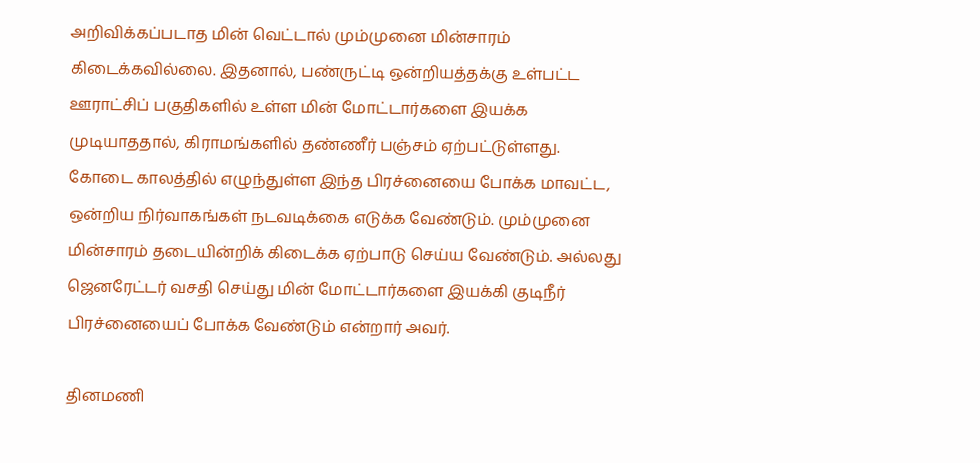அறிவிக்கப்படாத மின் வெட்டால் மும்முனை மின்சாரம் கிடைக்கவில்லை. இதனால், பண்ருட்டி ஒன்றியத்தக்கு உள்பட்ட ஊராட்சிப் பகுதிகளில் உள்ள மின் மோட்டார்களை இயக்க முடியாததால், கிராமங்களில் தண்ணீர் பஞ்சம் ஏற்பட்டுள்ளது. கோடை காலத்தில் எழுந்துள்ள இந்த பிரச்னையை போக்க மாவட்ட, ஒன்றிய நிர்வாகங்கள் நடவடிக்கை எடுக்க வேண்டும். மும்முனை மின்சாரம் தடையின்றிக் கிடைக்க ஏற்பாடு செய்ய வேண்டும். அல்லது ஜெனரேட்டர் வசதி செய்து மின் மோட்டார்களை இயக்கி குடிநீர் பிரச்னையைப் போக்க வேண்டும் என்றார் அவர்.

தினமணி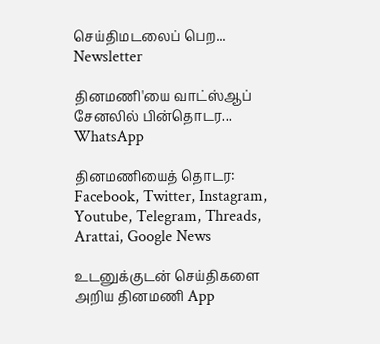செய்திமடலைப் பெற... Newsletter

தினமணி'யை வாட்ஸ்ஆப் சேனலில் பின்தொடர... WhatsApp

தினமணியைத் தொடர: Facebook, Twitter, Instagram, Youtube, Telegram, Threads, Arattai, Google News

உடனுக்குடன் செய்திகளை அறிய தினமணி App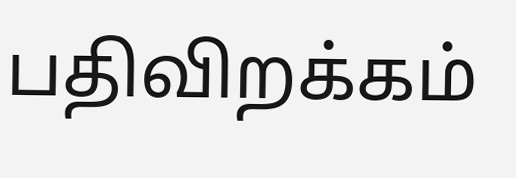பதிவிறக்கம்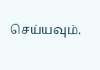செய்யவும்.